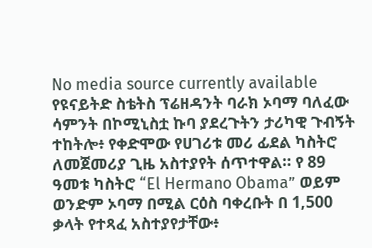No media source currently available
የዩናይትድ ስቴትስ ፕሬዘዳንት ባራክ ኦባማ ባለፈው ሳምንት በኮሚኒስቷ ኩባ ያደረጉትን ታሪካዊ ጉብኝት ተከትሎ፥ የቀድሞው የሀገሪቱ መሪ ፊደል ካስትሮ ለመጀመሪያ ጊዜ አስተያየት ሰጥተዋል። የ 89 ዓመቱ ካስትሮ “El Hermano Obama” ወይም ወንድም ኦባማ በሚል ርዕስ ባቀረቡት በ 1,500 ቃላት የተጻፈ አስተያየታቸው፥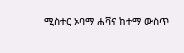ሚስተር ኦባማ ሐቫና ከተማ ውስጥ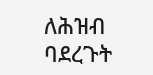ለሕዝብ ባደረጉት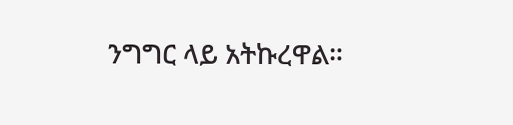ንግግር ላይ አትኩረዋል።